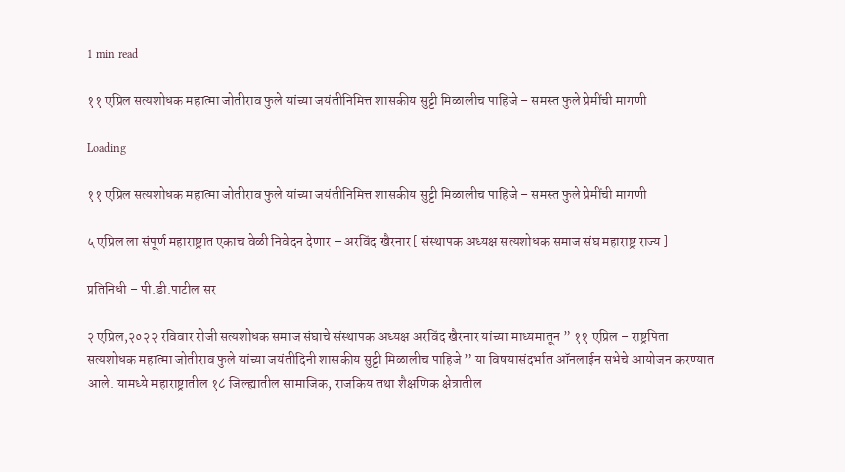1 min read

११ एप्रिल सत्यशोधक महात्मा जोतीराव फुले यांच्या जयंतीनिमित्त शासकीय सुट्टी मिळालीच पाहिजे – समस्त फुले प्रेमींची मागणी

Loading

११ एप्रिल सत्यशोधक महात्मा जोतीराव फुले यांच्या जयंतीनिमित्त शासकीय सुट्टी मिळालीच पाहिजे – समस्त फुले प्रेमींची मागणी

५ एप्रिल ला संपूर्ण महाराष्ट्रात एकाच वेळी निवेदन देणार – अरविंद खैरनार [ संस्थापक अध्यक्ष सत्यशोधक समाज संघ महाराष्ट्र राज्य ]

प्रतिनिधी – पी.डी.पाटील सर

२ एप्रिल,२०२२ रविवार रोजी सत्यशोधक समाज संघाचे संस्थापक अध्यक्ष अरविंद खैरनार यांच्या माध्यमातून ” ११ एप्रिल – राष्ट्रपिता सत्यशोधक महात्मा जोतीराव फुले यांच्या जयंतीदिनी शासकीय सुट्टी मिळालीच पाहिजे ” या विषयासंदर्भात ऑनलाईन सभेचे आयोजन करण्यात आले. यामध्ये महाराष्ट्रातील १८ जिल्ह्यातील सामाजिक, राजकिय तथा शैक्षणिक क्षेत्रातील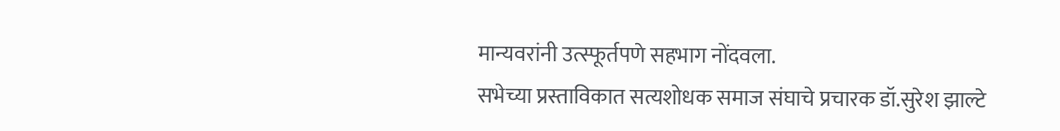मान्यवरांनी उत्स्फूर्तपणे सहभाग नोंदवला.
सभेच्या प्रस्ताविकात सत्यशोधक समाज संघाचे प्रचारक डॉ.सुरेश झाल्टे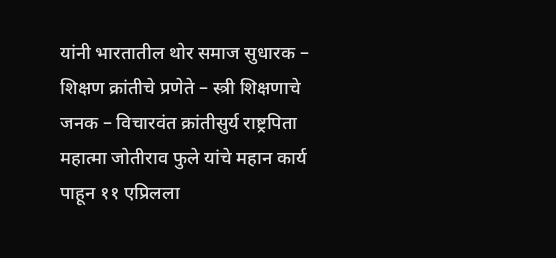यांनी भारतातील थोर समाज सुधारक – शिक्षण क्रांतीचे प्रणेते – स्त्री शिक्षणाचे जनक – विचारवंत क्रांतीसुर्य राष्ट्रपिता महात्मा जोतीराव फुले यांचे महान कार्य पाहून ११ एप्रिलला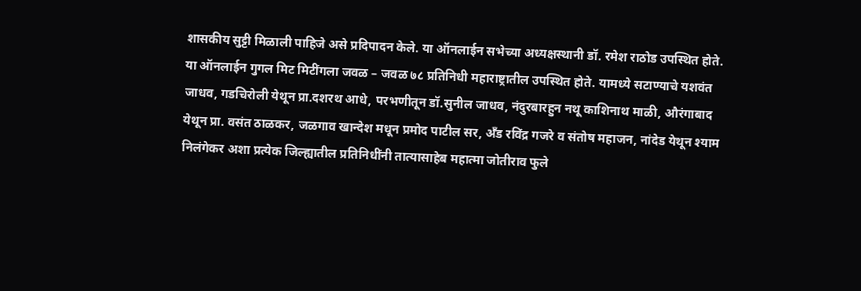शासकीय सुट्टी मिळाली पाहिजे असे प्रदिपादन केले. या ऑनलाईन सभेच्या अध्यक्षस्थानी डॉ. रमेश राठोड उपस्थित होते. या ऑनलाईन गुगल मिट मिटींगला जवळ – जवळ ७८ प्रतिनिधी महाराष्ट्रातील उपस्थित होते. यामध्ये सटाण्याचे यशवंत जाधव, गडचिरोली येथून प्रा.दशरथ आधे, परभणीतून डॉ.सुनील जाधव, नंदुरबारहुन नथू काशिनाथ माळी, औरंगाबाद येथून प्रा. वसंत ठाळकर, जळगाव खान्देश मधून प्रमोद पाटील सर, अँड रविंद्र गजरे व संतोष महाजन, नांदेड येथून श्याम निलंगेकर अशा प्रत्येक जिल्ह्यातील प्रतिनिधींनी तात्यासाहेब महात्मा जोतीराव फुले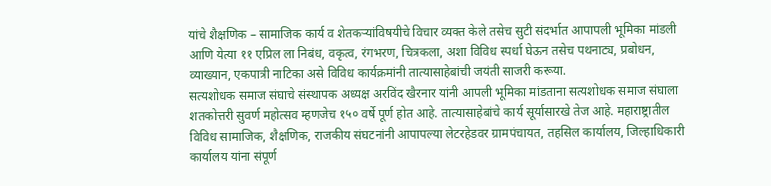यांचे शैक्षणिक – सामाजिक कार्य व शेतकऱ्यांविषयीचे विचार व्यक्त केले तसेच सुटी संदर्भात आपापली भूमिका मांडली आणि येत्या ११ एप्रिल ला निबंध, वकृत्व, रंगभरण, चित्रकला, अशा विविध स्पर्धा घेऊन तसेच पथनाट्य, प्रबोधन, व्याख्यान, एकपात्री नाटिका असे विविध कार्यक्रमांनी तात्यासाहेबांची जयंती साजरी करूया.
सत्यशोधक समाज संघाचे संस्थापक अध्यक्ष अरविंद खैरनार यांनी आपली भूमिका मांडताना सत्यशोधक समाज संघाला शतकोत्तरी सुवर्ण महोत्सव म्हणजेच १५० वर्षे पूर्ण होत आहे. तात्यासाहेबांचे कार्य सूर्यासारखे तेज आहे. महाराष्ट्रातील विविध सामाजिक, शैक्षणिक, राजकीय संघटनांनी आपापल्या लेटरहेडवर ग्रामपंचायत, तहसिल कार्यालय, जिल्हाधिकारी कार्यालय यांना संपूर्ण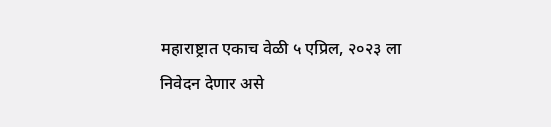महाराष्ट्रात एकाच वेळी ५ एप्रिल, २०२३ ला निवेदन देणार असे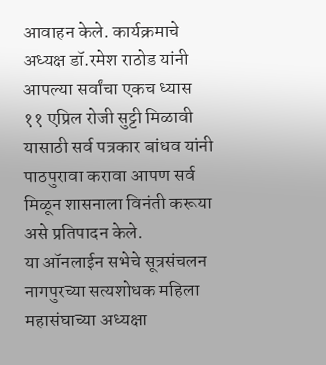आवाहन केले. कार्यक्रमाचे अध्यक्ष डॉ.रमेश राठोड यांनी आपल्या सर्वांचा एकच ध्यास ११ एप्रिल रोजी सुट्टी मिळावी यासाठी सर्व पत्रकार बांधव यांनी पाठपुरावा करावा आपण सर्व मिळून शासनाला विनंती करूया असे प्रतिपादन केले.
या ऑनलाईन सभेचे सूत्रसंचलन नागपुरच्या सत्यशोधक महिला महासंघाच्या अध्यक्षा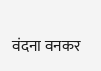वंदना वनकर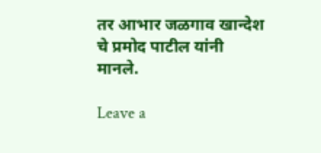तर आभार जळगाव खान्देश चे प्रमोद पाटील यांनी मानले.

Leave a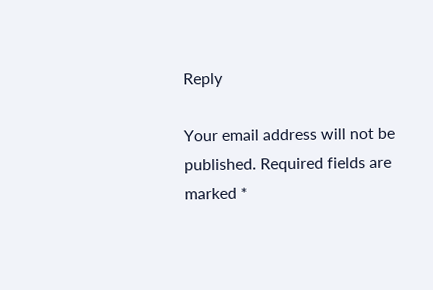Reply

Your email address will not be published. Required fields are marked *